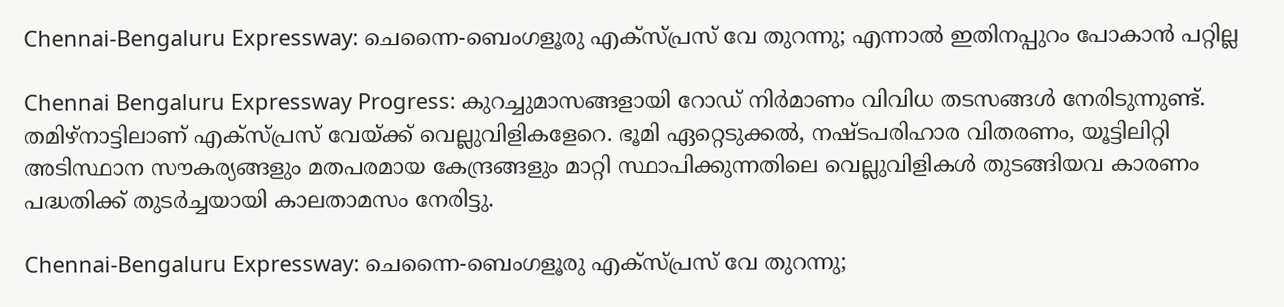Chennai-Bengaluru Expressway: ചെന്നൈ-ബെംഗളൂരു എക്‌സ്പ്രസ് വേ തുറന്നു; എന്നാല്‍ ഇതിനപ്പുറം പോകാന്‍ പറ്റില്ല

Chennai Bengaluru Expressway Progress: കുറച്ചുമാസങ്ങളായി റോഡ് നിര്‍മാണം വിവിധ തടസങ്ങള്‍ നേരിടുന്നുണ്ട്. തമിഴ്‌നാട്ടിലാണ് എക്‌സ്പ്രസ് വേയ്ക്ക് വെല്ലുവിളികളേറെ. ഭൂമി ഏറ്റെടുക്കല്‍, നഷ്ടപരിഹാര വിതരണം, യൂട്ടിലിറ്റി അടിസ്ഥാന സൗകര്യങ്ങളും മതപരമായ കേന്ദ്രങ്ങളും മാറ്റി സ്ഥാപിക്കുന്നതിലെ വെല്ലുവിളികള്‍ തുടങ്ങിയവ കാരണം പദ്ധതിക്ക് തുടര്‍ച്ചയായി കാലതാമസം നേരിട്ടു.

Chennai-Bengaluru Expressway: ചെന്നൈ-ബെംഗളൂരു എക്‌സ്പ്രസ് വേ തുറന്നു;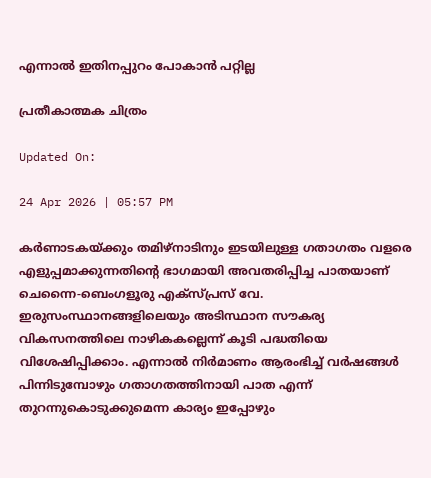എന്നാല്‍ ഇതിനപ്പുറം പോകാന്‍ പറ്റില്ല

പ്രതീകാത്മക ചിത്രം

Updated On:

24 Apr 2026 | 05:57 PM

കര്‍ണാടകയ്ക്കും തമിഴ്‌നാടിനും ഇടയിലുള്ള ഗതാഗതം വളരെ എളുപ്പമാക്കുന്നതിന്റെ ഭാഗമായി അവതരിപ്പിച്ച പാതയാണ് ചെന്നൈ-ബെംഗളൂരു എക്‌സ്പ്രസ് വേ. ഇരുസംസ്ഥാനങ്ങളിലെയും അടിസ്ഥാന സൗകര്യ വികസനത്തിലെ നാഴികകല്ലെന്ന് കൂടി പദ്ധതിയെ വിശേഷിപ്പിക്കാം. എന്നാല്‍ നിര്‍മാണം ആരംഭിച്ച് വര്‍ഷങ്ങള്‍ പിന്നിടുമ്പോഴും ഗതാഗതത്തിനായി പാത എന്ന് തുറന്നുകൊടുക്കുമെന്ന കാര്യം ഇപ്പോഴും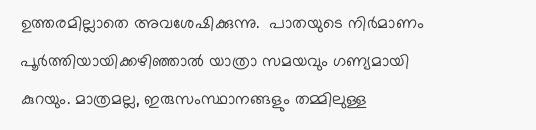ഉത്തരമില്ലാതെ അവശേഷിക്കുന്നു.  പാതയുടെ നിര്‍മാണം പൂര്‍ത്തിയായിക്കഴിഞ്ഞാല്‍ യാത്രാ സമയവും ഗണ്യമായി കുറയും. മാത്രമല്ല, ഇരുസംസ്ഥാനങ്ങളും തമ്മിലുള്ള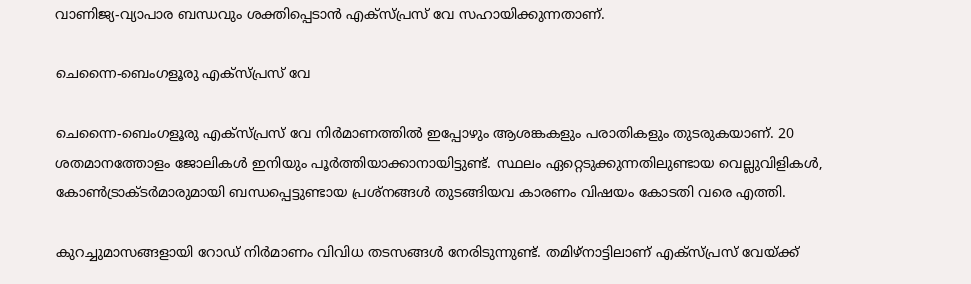വാണിജ്യ-വ്യാപാര ബന്ധവും ശക്തിപ്പെടാന്‍ എക്‌സ്പ്രസ് വേ സഹായിക്കുന്നതാണ്.

ചെന്നൈ-ബെംഗളൂരു എക്‌സ്പ്രസ് വേ

ചെന്നൈ-ബെംഗളൂരു എക്‌സ്പ്രസ് വേ നിര്‍മാണത്തില്‍ ഇപ്പോഴും ആശങ്കകളും പരാതികളും തുടരുകയാണ്. 20 ശതമാനത്തോളം ജോലികള്‍ ഇനിയും പൂര്‍ത്തിയാക്കാനായിട്ടുണ്ട്. സ്ഥലം ഏറ്റെടുക്കുന്നതിലുണ്ടായ വെല്ലുവിളികള്‍, കോണ്‍ട്രാക്ടര്‍മാരുമായി ബന്ധപ്പെട്ടുണ്ടായ പ്രശ്‌നങ്ങള്‍ തുടങ്ങിയവ കാരണം വിഷയം കോടതി വരെ എത്തി.

കുറച്ചുമാസങ്ങളായി റോഡ് നിര്‍മാണം വിവിധ തടസങ്ങള്‍ നേരിടുന്നുണ്ട്. തമിഴ്‌നാട്ടിലാണ് എക്‌സ്പ്രസ് വേയ്ക്ക്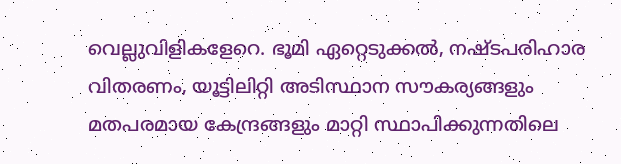വെല്ലുവിളികളേറെ. ഭൂമി ഏറ്റെടുക്കല്‍, നഷ്ടപരിഹാര വിതരണം, യൂട്ടിലിറ്റി അടിസ്ഥാന സൗകര്യങ്ങളും മതപരമായ കേന്ദ്രങ്ങളും മാറ്റി സ്ഥാപിക്കുന്നതിലെ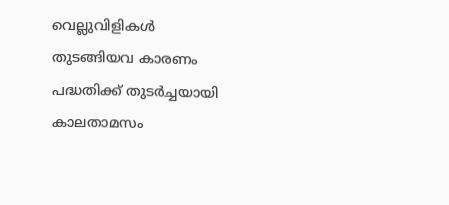വെല്ലുവിളികള്‍ തുടങ്ങിയവ കാരണം പദ്ധതിക്ക് തുടര്‍ച്ചയായി കാലതാമസം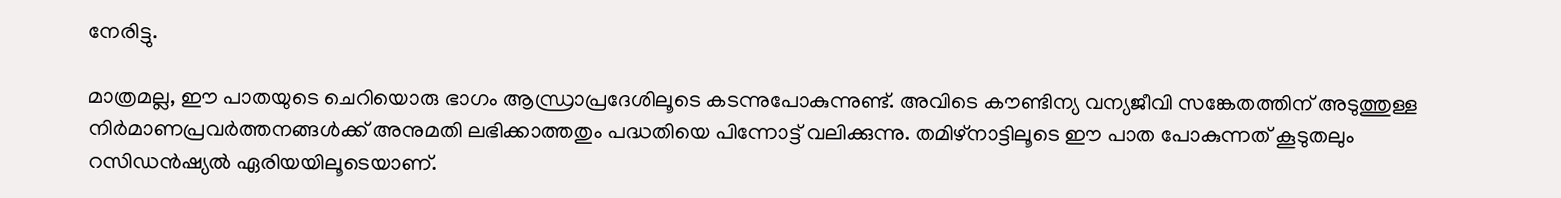നേരിട്ടു.

മാത്രമല്ല, ഈ പാതയുടെ ചെറിയൊരു ഭാഗം ആന്ധ്രാപ്രദേശിലൂടെ കടന്നുപോകുന്നുണ്ട്. അവിടെ കൗണ്ടിന്യ വന്യജീവി സങ്കേതത്തിന് അടുത്തുള്ള നിര്‍മാണപ്രവര്‍ത്തനങ്ങള്‍ക്ക് അനുമതി ലഭിക്കാത്തതും പദ്ധതിയെ പിന്നോട്ട് വലിക്കുന്നു. തമിഴ്‌നാട്ടിലൂടെ ഈ പാത പോകുന്നത് കൂടുതലും റസിഡന്‍ഷ്യല്‍ ഏരിയയിലൂടെയാണ്.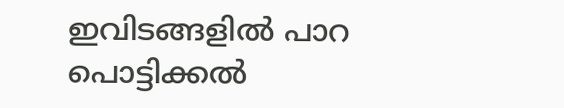ഇവിടങ്ങളില്‍ പാറ പൊട്ടിക്കല്‍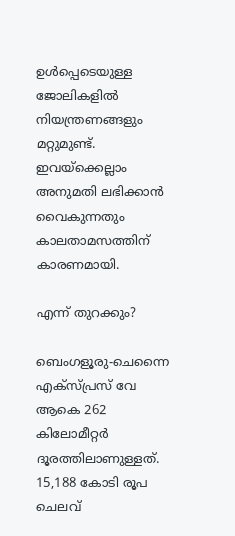ഉള്‍പ്പെടെയുള്ള ജോലികളില്‍ നിയന്ത്രണങ്ങളും മറ്റുമുണ്ട്. ഇവയ്‌ക്കെല്ലാം അനുമതി ലഭിക്കാന്‍ വൈകുന്നതും കാലതാമസത്തിന് കാരണമായി.

എന്ന് തുറക്കും?

ബെംഗളൂരു-ചെന്നൈ എക്‌സ്പ്രസ് വേ ആകെ 262 കിലോമീറ്റര്‍ ദൂരത്തിലാണുള്ളത്. 15,188 കോടി രൂപ ചെലവ്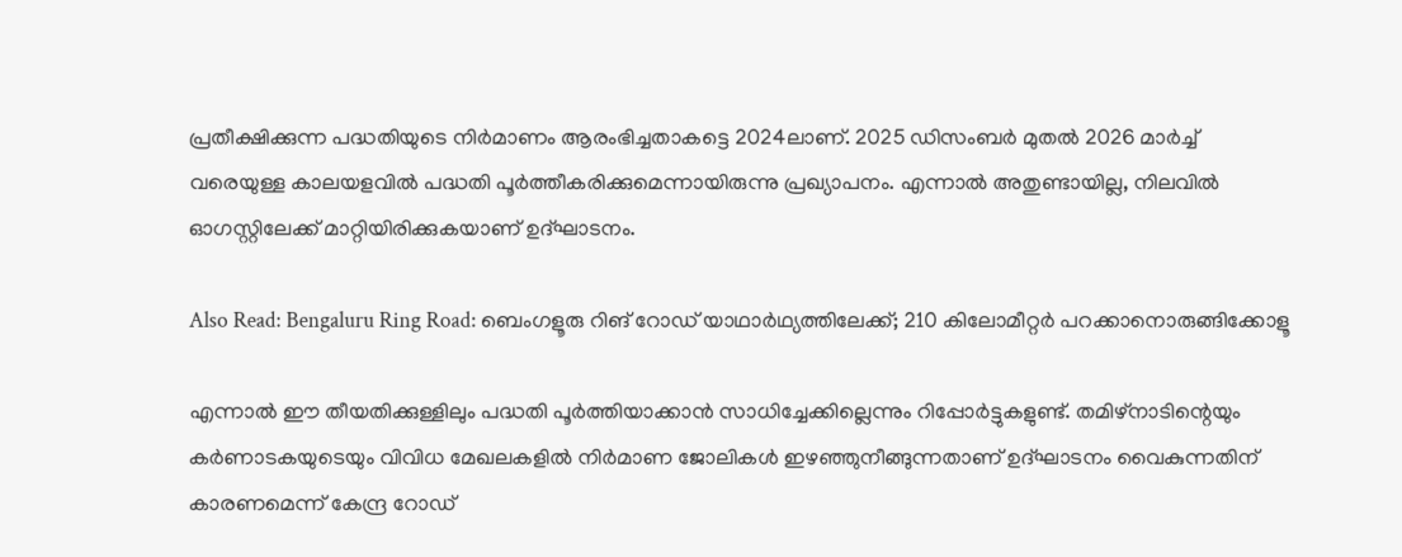പ്രതീക്ഷിക്കുന്ന പദ്ധതിയുടെ നിര്‍മാണം ആരംഭിച്ചതാകട്ടെ 2024ലാണ്. 2025 ഡിസംബര്‍ മുതല്‍ 2026 മാര്‍ച്ച് വരെയുള്ള കാലയളവില്‍ പദ്ധതി പൂര്‍ത്തീകരിക്കുമെന്നായിരുന്നു പ്രഖ്യാപനം. എന്നാല്‍ അതുണ്ടായില്ല, നിലവില്‍ ഓഗസ്റ്റിലേക്ക് മാറ്റിയിരിക്കുകയാണ് ഉദ്ഘാടനം.

Also Read: Bengaluru Ring Road: ബെംഗളൂരു റിങ് റോഡ് യാഥാര്‍ഥ്യത്തിലേക്ക്; 210 കിലോമീറ്റര്‍ പറക്കാനൊരുങ്ങിക്കോളൂ

എന്നാല്‍ ഈ തീയതിക്കുള്ളിലും പദ്ധതി പൂര്‍ത്തിയാക്കാന്‍ സാധിച്ചേക്കില്ലെന്നും റിപ്പോര്‍ട്ടുകളുണ്ട്. തമിഴ്‌നാടിന്റെയും കര്‍ണാടകയുടെയും വിവിധ മേഖലകളില്‍ നിര്‍മാണ ജോലികള്‍ ഇഴഞ്ഞുനീങ്ങുന്നതാണ് ഉദ്ഘാടനം വൈകുന്നതിന് കാരണമെന്ന് കേന്ദ്ര റോഡ്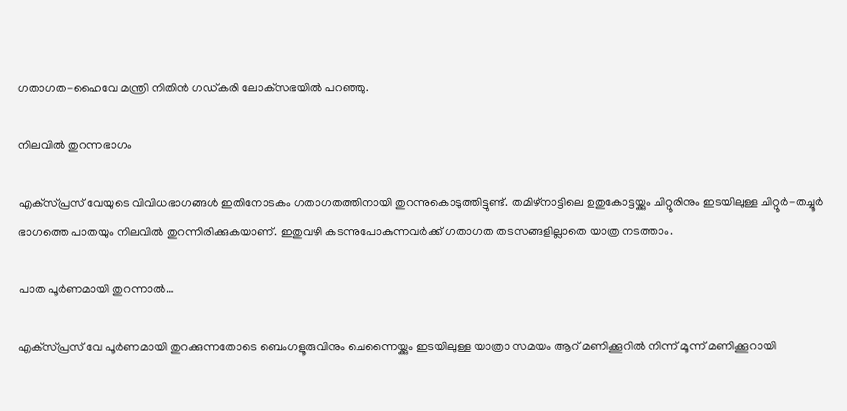ഗതാഗത-ഹൈവേ മന്ത്രി നിതിന്‍ ഗഡ്കരി ലോക്‌സഭയില്‍ പറഞ്ഞു.

നിലവില്‍ തുറന്നഭാഗം

എക്‌സ്പ്രസ് വേയുടെ വിവിധഭാഗങ്ങള്‍ ഇതിനോടകം ഗതാഗതത്തിനായി തുറന്നുകൊടുത്തിട്ടുണ്ട്. തമിഴ്‌നാട്ടിലെ ഉതുകോട്ടയ്ക്കും ചിറ്റൂരിനും ഇടയിലുള്ള ചിറ്റൂര്‍-തച്ചൂര്‍ ഭാഗത്തെ പാതയും നിലവില്‍ തുറന്നിരിക്കുകയാണ്. ഇതുവഴി കടന്നുപോകുന്നവര്‍ക്ക് ഗതാഗത തടസങ്ങളില്ലാതെ യാത്ര നടത്താം.

പാത പൂര്‍ണമായി തുറന്നാല്‍…

എക്‌സ്പ്രസ് വേ പൂര്‍ണമായി തുറക്കുന്നതോടെ ബെംഗളൂരുവിനും ചെന്നൈയ്ക്കും ഇടയിലുള്ള യാത്രാ സമയം ആറ് മണിക്കൂറില്‍ നിന്ന് മൂന്ന് മണിക്കൂറായി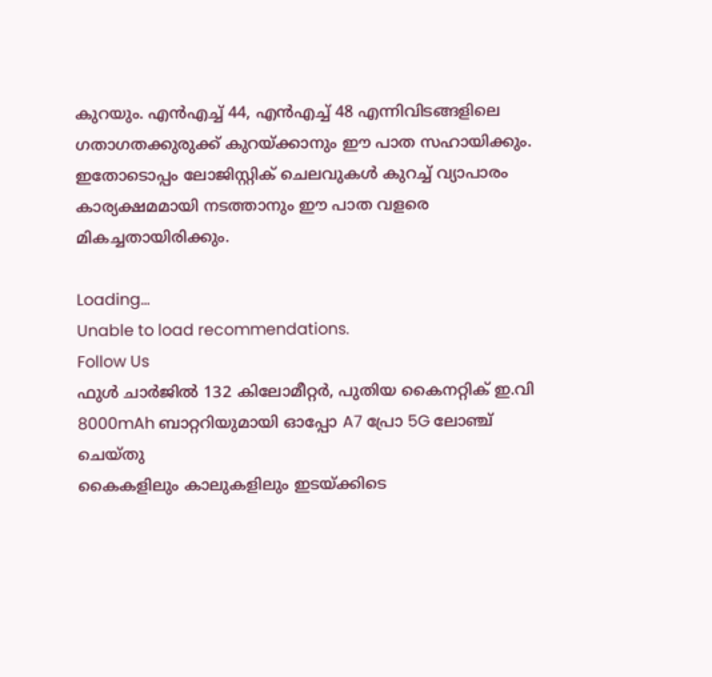കുറയും. എന്‍എച്ച് 44, എന്‍എച്ച് 48 എന്നിവിടങ്ങളിലെ ഗതാഗതക്കുരുക്ക് കുറയ്ക്കാനും ഈ പാത സഹായിക്കും. ഇതോടൊപ്പം ലോജിസ്റ്റിക് ചെലവുകള്‍ കുറച്ച് വ്യാപാരം കാര്യക്ഷമമായി നടത്താനും ഈ പാത വളരെ മികച്ചതായിരിക്കും.

Loading...
Unable to load recommendations.
Follow Us
ഫുൾ ചാർജിൽ 132 കിലോമീറ്റർ, പുതിയ കൈനറ്റിക് ഇ.വി
8000mAh ബാറ്ററിയുമായി ഓപ്പോ A7 പ്രോ 5G ലോഞ്ച് ചെയ്തു
കൈകളിലും കാലുകളിലും ഇടയ്ക്കിടെ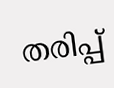തരിപ്പ്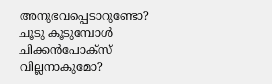അനുഭവപ്പെടാറുണ്ടോ?
ചൂടു കൂടുമ്പോൾ ചിക്കൻപോക്സ് വില്ലനാകുമോ?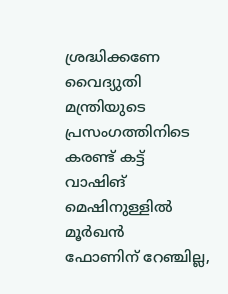ശ്രദ്ധിക്കണേ
വൈദ്യുതി മന്ത്രിയുടെ പ്രസംഗത്തിനിടെ കരണ്ട് കട്ട്
വാഷിങ് മെഷിനുള്ളിൽ മൂർഖൻ
ഫോണിന് റേഞ്ചില്ല,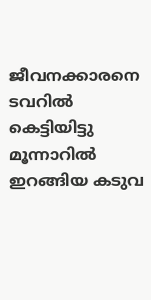ജീവനക്കാരനെ ടവറിൽ കെട്ടിയിട്ടു
മൂന്നാറിൽ ഇറങ്ങിയ കടുവ